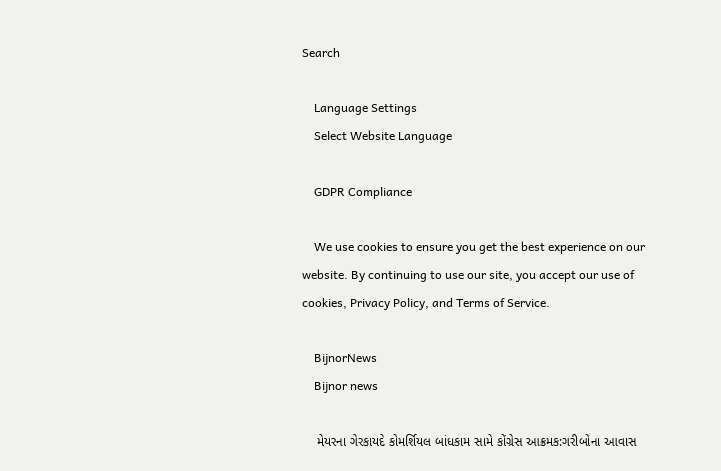Search

    Language Settings
    Select Website Language

    GDPR Compliance

    We use cookies to ensure you get the best experience on our website. By continuing to use our site, you accept our use of cookies, Privacy Policy, and Terms of Service.

    BijnorNews
    Bijnor news

    મેયરના ગેરકાયદે કોમર્શિયલ બાંધકામ સામે કોંગ્રેસ આક્રમક:ગરીબોના આવાસ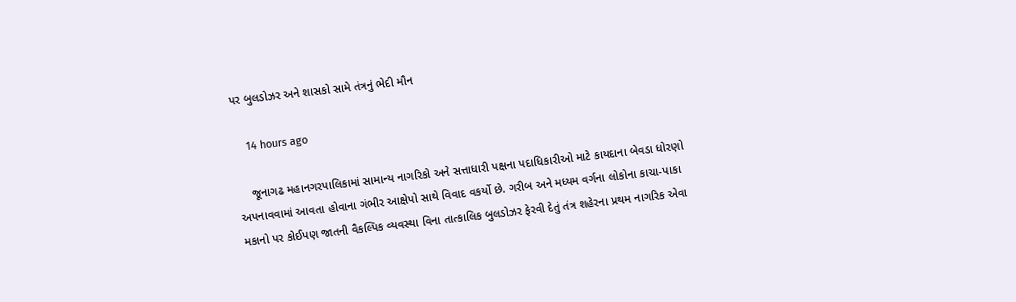પર બુલડોઝર અને શાસકો સામે તંત્રનું ભેદી મૌન

    14 hours ago

    જૂનાગઢ મહાનગરપાલિકામાં સામાન્ય નાગરિકો અને સત્તાધારી પક્ષના પદાધિકારીઓ માટે કાયદાના બેવડા ધોરણો અપનાવવામાં આવતા હોવાના ગંભીર આક્ષેપો સાથે વિવાદ વકર્યો છે. ગરીબ અને મધ્યમ વર્ગના લોકોના કાચા-પાકા મકાનો પર કોઈપણ જાતની વૈકલ્પિક વ્યવસ્થા વિના તાત્કાલિક બુલડોઝર ફેરવી દેતું તંત્ર શહેરના પ્રથમ નાગરિક એવા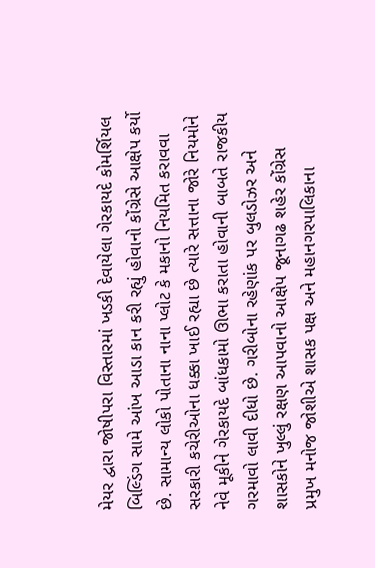મેયર દ્વારા જોષીપરા વિસ્તારમાં ખડકી દેવાયેલા ગેરકાયદે કોમર્શિયલ બિલ્ડિંગ સામે આંખ આડા કાન કરી રહ્યું હોવાનો કોંગ્રેસે આક્ષેપ કર્યો છે. સામાન્ય લોકો પોતાના નાના પ્લોટ કે મકાનો નિયમિત કરાવવા સરકારી કચેરીઓના ધક્કા ખાઈ રહ્યા છે ત્યારે સત્તાના જોરે નિયમોને નેવે મૂકીને ગેરકાયદે બાંધકામો ઊભા કરાતા હોવાની બાબતે રાજકીય ગરમાવો લાવી દીધો છે. ગરીબોના રહેણાંક પર બુલડોઝર અને શાસકોને ખુલ્લું રક્ષણ આપવાનો આક્ષેપ જૂનાગઢ શહેર કોંગ્રેસ પ્રમુખ મનોજ જોશીએ શાસક પક્ષ અને મહાનગરપાલિકાના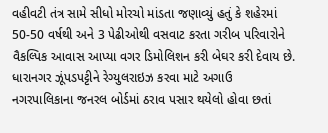વહીવટી તંત્ર સામે સીધો મોરચો માંડતા જણાવ્યું હતું કે શહેરમાં 50-50 વર્ષથી અને 3 પેઢીઓથી વસવાટ કરતા ગરીબ પરિવારોને વૈકલ્પિક આવાસ આપ્યા વગર ડિમોલિશન કરી બેઘર કરી દેવાય છે. ધારાનગર ઝૂંપડપટ્ટીને રેગ્યુલરાઇઝ કરવા માટે અગાઉ નગરપાલિકાના જનરલ બોર્ડમાં ઠરાવ પસાર થયેલો હોવા છતાં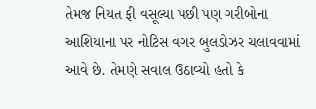તેમજ નિયત ફી વસૂલ્યા પછી પણ ગરીબોના આશિયાના પર નોટિસ વગર બુલડોઝર ચલાવવામાં આવે છે. તેમણે સવાલ ઉઠાવ્યો હતો કે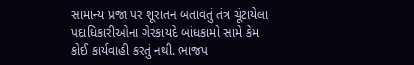સામાન્ય પ્રજા પર શૂરાતન બતાવતું તંત્ર ચૂંટાયેલા પદાધિકારીઓના ગેરકાયદે બાંધકામો સામે કેમ કોઈ કાર્યવાહી કરતું નથી. ભાજપ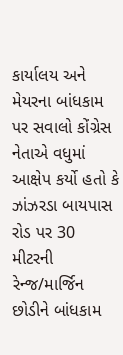કાર્યાલય અને મેયરના બાંધકામ પર સવાલો કોંગ્રેસ નેતાએ વધુમાં આક્ષેપ કર્યો હતો કે ઝાંઝરડા બાયપાસ રોડ પર 30 મીટરની રેન્જ/માર્જિન છોડીને બાંધકામ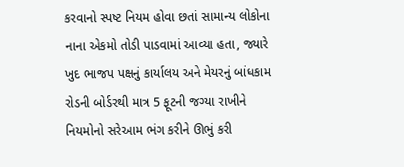કરવાનો સ્પષ્ટ નિયમ હોવા છતાં સામાન્ય લોકોના નાના એકમો તોડી પાડવામાં આવ્યા હતા, જ્યારે ખુદ ભાજપ પક્ષનું કાર્યાલય અને મેયરનું બાંધકામ રોડની બોર્ડરથી માત્ર 5 ફૂટની જગ્યા રાખીને નિયમોનો સરેઆમ ભંગ કરીને ઊભું કરી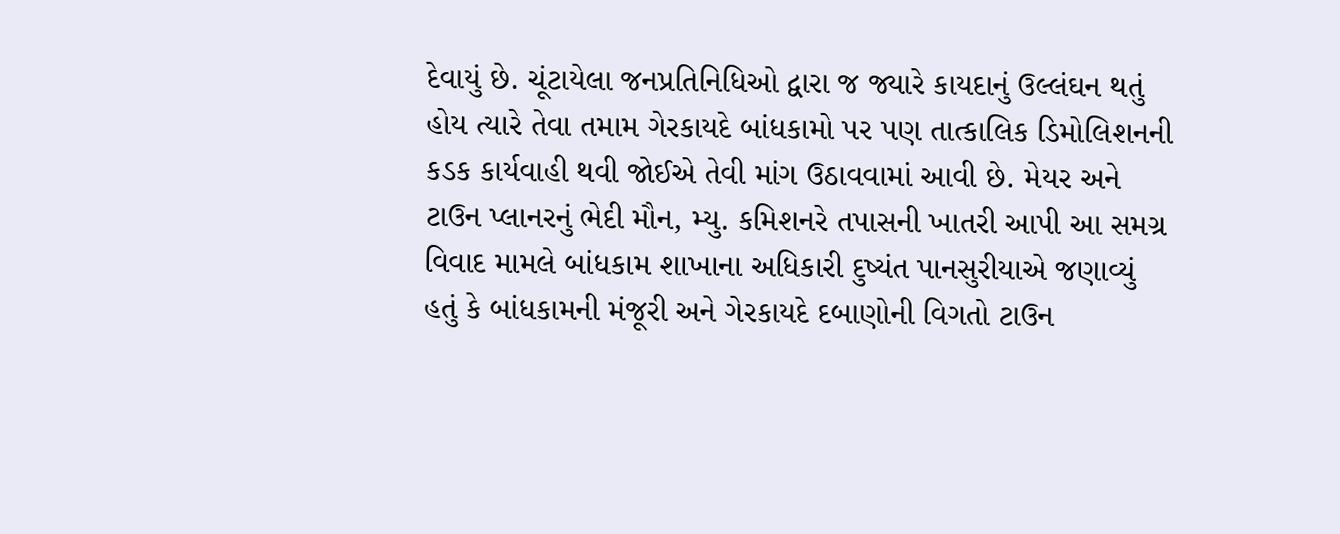દેવાયું છે. ચૂંટાયેલા જનપ્રતિનિધિઓ દ્વારા જ જ્યારે કાયદાનું ઉલ્લંઘન થતું હોય ત્યારે તેવા તમામ ગેરકાયદે બાંધકામો પર પણ તાત્કાલિક ડિમોલિશનની કડક કાર્યવાહી થવી જોઈએ તેવી માંગ ઉઠાવવામાં આવી છે. મેયર અને ટાઉન પ્લાનરનું ભેદી મૌન, મ્યુ. કમિશનરે તપાસની ખાતરી આપી આ સમગ્ર વિવાદ મામલે બાંધકામ શાખાના અધિકારી દુષ્યંત પાનસુરીયાએ જણાવ્યું હતું કે બાંધકામની મંજૂરી અને ગેરકાયદે દબાણોની વિગતો ટાઉન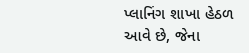પ્લાનિંગ શાખા હેઠળ આવે છે, જેના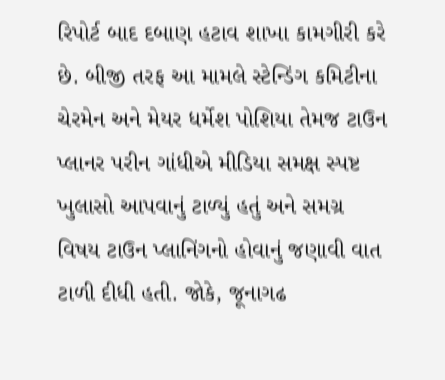રિપોર્ટ બાદ દબાણ હટાવ શાખા કામગીરી કરે છે. બીજી તરફ આ મામલે સ્ટેન્ડિંગ કમિટીના ચેરમેન અને મેયર ધર્મેશ પોશિયા તેમજ ટાઉન પ્લાનર પરીન ગાંધીએ મીડિયા સમક્ષ સ્પષ્ટ ખુલાસો આપવાનું ટાળ્યું હતું અને સમગ્ર વિષય ટાઉન પ્લાનિંગનો હોવાનું જણાવી વાત ટાળી દીધી હતી. જોકે, જૂનાગઢ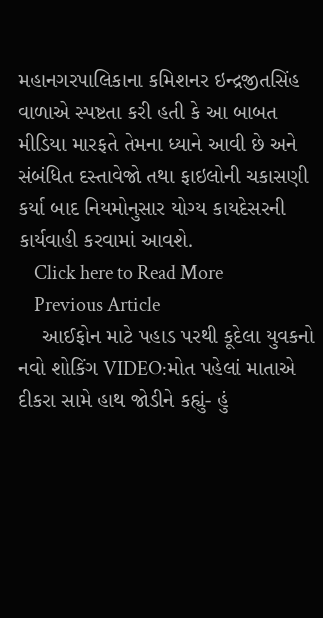મહાનગરપાલિકાના કમિશનર ઇન્દ્રજીતસિંહ વાળાએ સ્પષ્ટતા કરી હતી કે આ બાબત મીડિયા મારફતે તેમના ધ્યાને આવી છે અને સંબંધિત દસ્તાવેજો તથા ફાઇલોની ચકાસણી કર્યા બાદ નિયમોનુસાર યોગ્ય કાયદેસરની કાર્યવાહી કરવામાં આવશે.
    Click here to Read More
    Previous Article
    આઈફોન માટે પહાડ પરથી કૂદેલા યુવકનો નવો શોકિંગ VIDEO:મોત પહેલાં માતાએ દીકરા સામે હાથ જોડીને કહ્યું- હું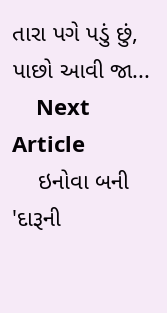તારા પગે પડું છું, પાછો આવી જા...
    Next Article
    ઇનોવા બની 'દારૂની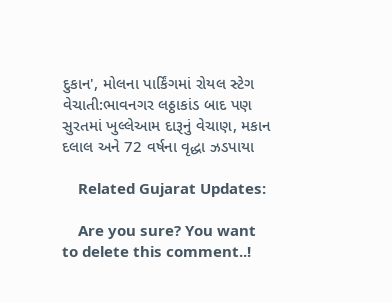દુકાન', મોલના પાર્કિંગમાં રોયલ સ્ટેગ વેચાતી:ભાવનગર લઠ્ઠાકાંડ બાદ પણ સુરતમાં ખુલ્લેઆમ દારૂનું વેચાણ, મકાન દલાલ અને 72 વર્ષના વૃદ્ધા ઝડપાયા

    Related Gujarat Updates:

    Are you sure? You want to delete this comment..!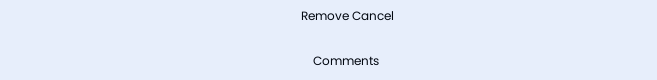Remove Cancel

    Comments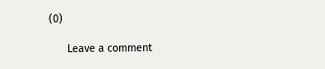(0)

      Leave a comment